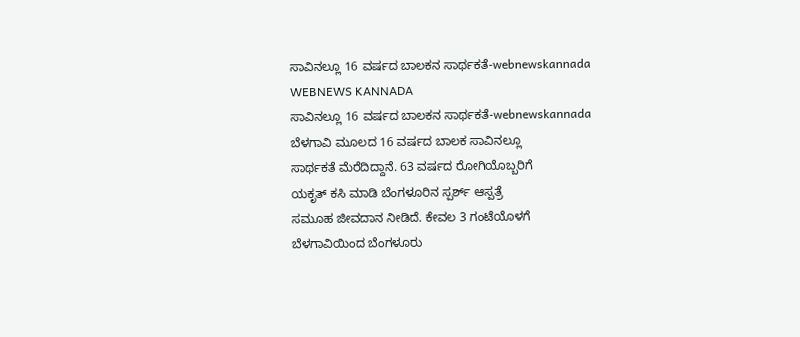ಸಾವಿನಲ್ಲೂ 16 ವರ್ಷದ ಬಾಲಕನ ಸಾರ್ಥಕತೆ-webnewskannada
WEBNEWS KANNADA
ಸಾವಿನಲ್ಲೂ 16 ವರ್ಷದ ಬಾಲಕನ ಸಾರ್ಥಕತೆ-webnewskannada
ಬೆಳಗಾವಿ ಮೂಲದ 16 ವರ್ಷದ ಬಾಲಕ ಸಾವಿನಲ್ಲೂ
ಸಾರ್ಥಕತೆ ಮೆರೆದಿದ್ದಾನೆ. 63 ವರ್ಷದ ರೋಗಿಯೊಬ್ಬರಿಗೆ
ಯಕೃತ್ ಕಸಿ ಮಾಡಿ ಬೆಂಗಳೂರಿನ ಸ್ಪರ್ಶ್ ಆಸ್ಪತ್ರೆ
ಸಮೂಹ ಜೀವದಾನ ನೀಡಿದೆ. ಕೇವಲ 3 ಗಂಟೆಯೊಳಗೆ
ಬೆಳಗಾವಿಯಿಂದ ಬೆಂಗಳೂರು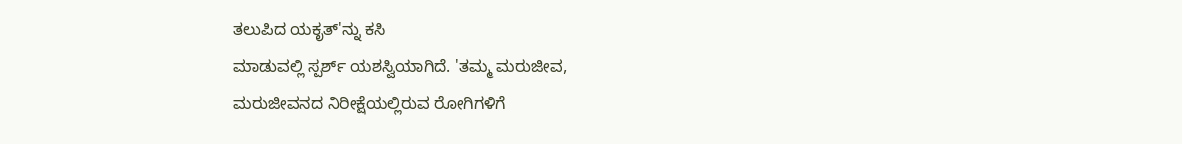ತಲುಪಿದ ಯಕೃತ್'ನ್ನು ಕಸಿ
ಮಾಡುವಲ್ಲಿ ಸ್ಪರ್ಶ್ ಯಶಸ್ವಿಯಾಗಿದೆ. 'ತಮ್ಮ ಮರುಜೀವ,
ಮರುಜೀವನದ ನಿರೀಕ್ಷೆಯಲ್ಲಿರುವ ರೋಗಿಗಳಿಗೆ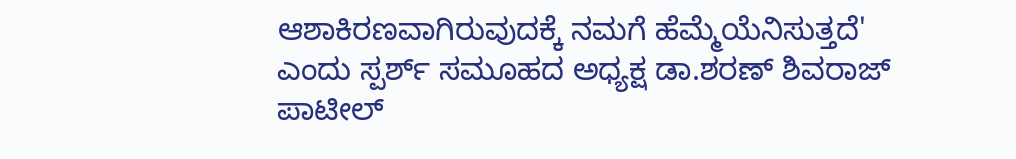ಆಶಾಕಿರಣವಾಗಿರುವುದಕ್ಕೆ ನಮಗೆ ಹೆಮ್ಮೆಯೆನಿಸುತ್ತದೆ'
ಎಂದು ಸ್ಪರ್ಶ್ ಸಮೂಹದ ಅಧ್ಯಕ್ಷ ಡಾ.ಶರಣ್ ಶಿವರಾಜ್
ಪಾಟೀಲ್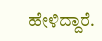ಹೇಳಿದ್ದಾರೆ.